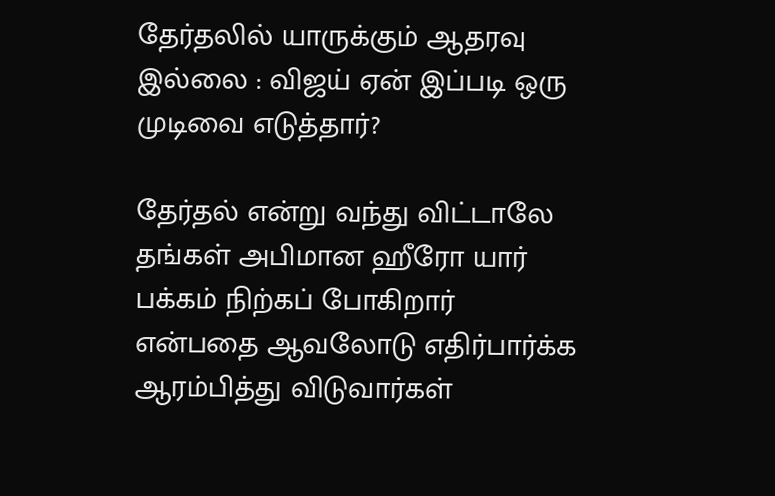தேர்தலில் யாருக்கும் ஆதரவு இல்லை : விஜய் ஏன் இப்படி ஒரு முடிவை எடுத்தார்?

தேர்தல் என்று வந்து விட்டாலே தங்கள் அபிமான ஹீரோ யார் பக்கம் நிற்கப் போகிறார் என்பதை ஆவலோடு எதிர்பார்க்க ஆரம்பித்து விடுவார்கள்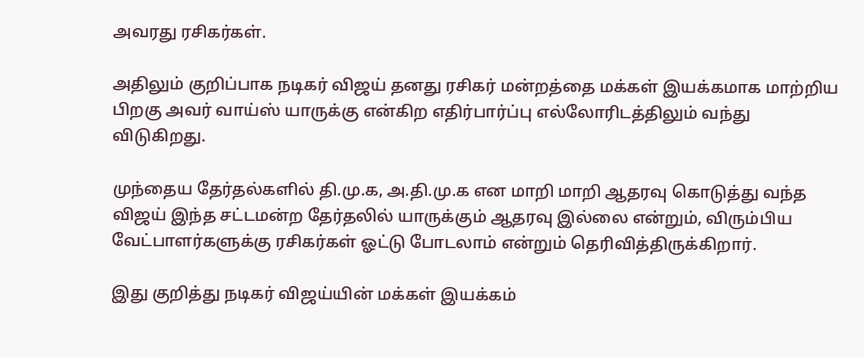அவரது ரசிகர்கள்.

அதிலும் குறிப்பாக நடிகர் விஜய் தனது ரசிகர் மன்றத்தை மக்கள் இயக்கமாக மாற்றிய பிறகு அவர் வாய்ஸ் யாருக்கு என்கிற எதிர்பார்ப்பு எல்லோரிடத்திலும் வந்து விடுகிறது.

முந்தைய தேர்தல்களில் தி.மு.க, அ.தி.மு.க என மாறி மாறி ஆதரவு கொடுத்து வந்த விஜய் இந்த சட்டமன்ற தேர்தலில் யாருக்கும் ஆதரவு இல்லை என்றும், விரும்பிய வேட்பாளர்களுக்கு ரசிகர்கள் ஓட்டு போடலாம் என்றும் தெரிவித்திருக்கிறார்.

இது குறித்து நடிகர் விஜய்யின் மக்கள் இயக்கம்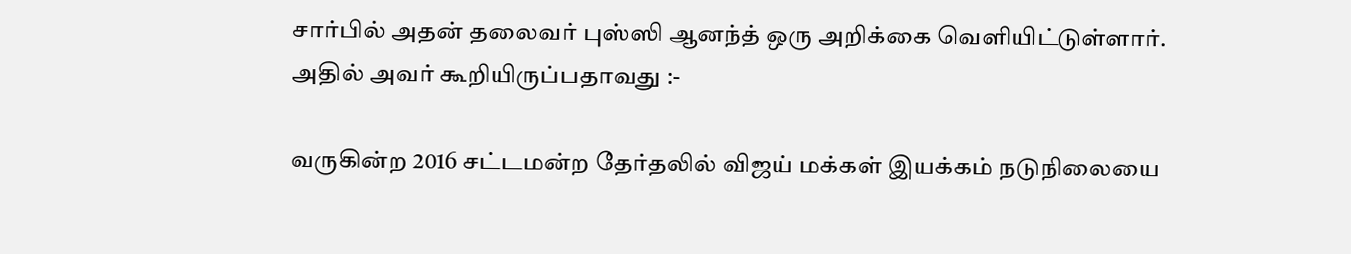சார்பில் அதன் தலைவர் புஸ்ஸி ஆனந்த் ஒரு அறிக்கை வெளியிட்டுள்ளார். அதில் அவர் கூறியிருப்பதாவது :-

வருகின்ற 2016 சட்டமன்ற தேர்தலில் விஜய் மக்கள் இயக்கம் நடுநிலையை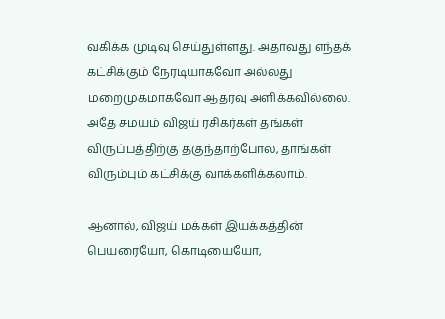வகிக்க முடிவு செய்துள்ளது. அதாவது எந்தக் கட்சிக்கும் நேரடியாகவோ அல்லது மறைமுகமாகவோ ஆதரவு அளிக்கவில்லை. அதே சமயம் விஜய் ரசிகர்கள் தங்கள் விருப்பத்திற்கு தகுந்தாற்போல, தாங்கள் விரும்பும் கட்சிக்கு வாக்களிக்கலாம்.

ஆனால், விஜய் மக்கள் இயக்கத்தின் பெயரையோ, கொடியையோ,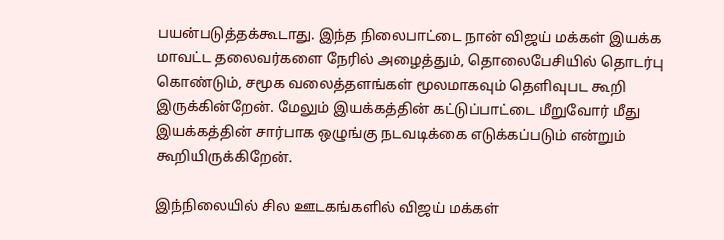பயன்படுத்தக்கூடாது. இந்த நிலைபாட்டை நான் விஜய் மக்கள் இயக்க மாவட்ட தலைவர்களை நேரில் அழைத்தும், தொலைபேசியில் தொடர்பு கொண்டும், சமூக வலைத்தளங்கள் மூலமாகவும் தெளிவுபட கூறி இருக்கின்றேன். மேலும் இயக்கத்தின் கட்டுப்பாட்டை மீறுவோர் மீது இயக்கத்தின் சார்பாக ஒழுங்கு நடவடிக்கை எடுக்கப்படும் என்றும் கூறியிருக்கிறேன்.

இந்நிலையில் சில ஊடகங்களில் விஜய் மக்கள்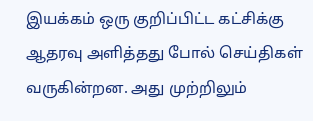இயக்கம் ஒரு குறிப்பிட்ட கட்சிக்கு ஆதரவு அளித்தது போல் செய்திகள் வருகின்றன. அது முற்றிலும்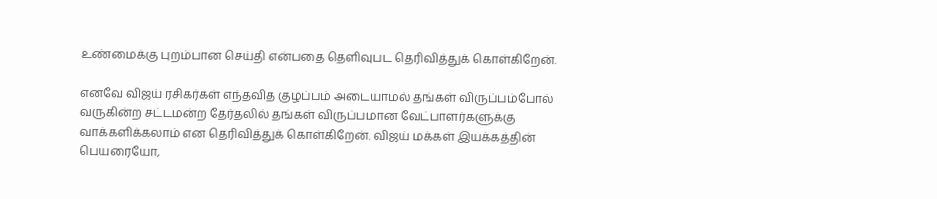உண்மைக்கு புறம்பான செய்தி என்பதை தெளிவுபட தெரிவித்துக் கொள்கிறேன்.

எனவே விஜய் ரசிகர்கள் எந்தவித குழப்பம் அடையாமல் தங்கள் விருப்பம்போல் வருகின்ற சட்டமன்ற தேர்தலில் தங்கள் விருப்பமான வேட்பாளர்களுக்கு வாக்களிக்கலாம் என தெரிவித்துக் கொள்கிறேன். விஜய் மக்கள் இயக்கத்தின் பெயரையோ,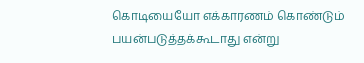கொடியையோ எக்காரணம் கொண்டும் பயன்படுத்தக்கூடாது என்று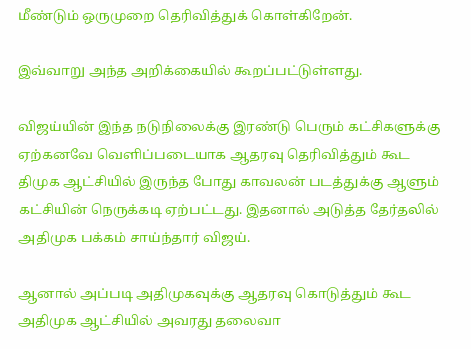மீண்டும் ஒருமுறை தெரிவித்துக் கொள்கிறேன்.

இவ்வாறு அந்த அறிக்கையில் கூறப்பட்டுள்ளது.

விஜய்யின் இந்த நடுநிலைக்கு இரண்டு பெரும் கட்சிகளுக்கு ஏற்கனவே வெளிப்படையாக ஆதரவு தெரிவித்தும் கூட திமுக ஆட்சியில் இருந்த போது காவலன் படத்துக்கு ஆளும் கட்சியின் நெருக்கடி ஏற்பட்டது. இதனால் அடுத்த தேர்தலில் அதிமுக பக்கம் சாய்ந்தார் விஜய்.

ஆனால் அப்படி அதிமுகவுக்கு ஆதரவு கொடுத்தும் கூட அதிமுக ஆட்சியில் அவரது தலைவா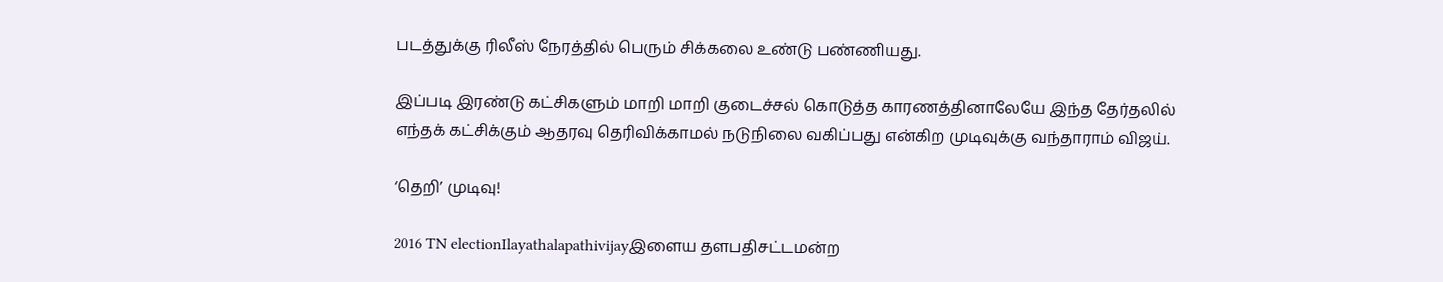படத்துக்கு ரிலீஸ் நேரத்தில் பெரும் சிக்கலை உண்டு பண்ணியது.

இப்படி இரண்டு கட்சிகளும் மாறி மாறி குடைச்சல் கொடுத்த காரணத்தினாலேயே இந்த தேர்தலில் எந்தக் கட்சிக்கும் ஆதரவு தெரிவிக்காமல் நடுநிலை வகிப்பது என்கிற முடிவுக்கு வந்தாராம் விஜய்.

‘தெறி’ முடிவு!

2016 TN electionIlayathalapathivijayஇளைய தளபதிசட்டமன்ற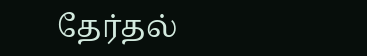தேர்தல்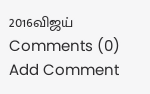2016விஜய்
Comments (0)
Add Comment